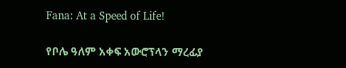Fana: At a Speed of Life!

የቦሌ ዓለም አቀፍ አውሮፕላን ማረፊያ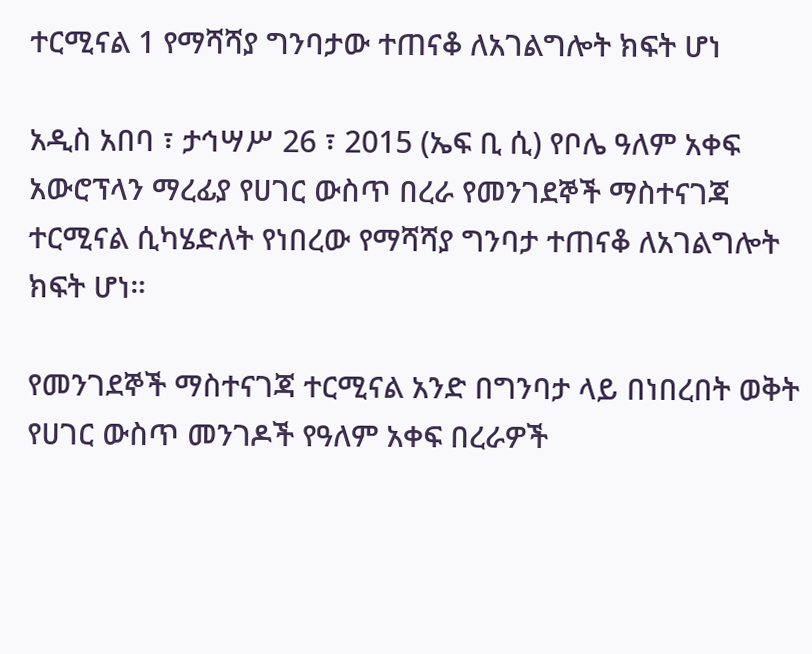ተርሚናል 1 የማሻሻያ ግንባታው ተጠናቆ ለአገልግሎት ክፍት ሆነ

አዲስ አበባ ፣ ታኅሣሥ 26 ፣ 2015 (ኤፍ ቢ ሲ) የቦሌ ዓለም አቀፍ አውሮፕላን ማረፊያ የሀገር ውስጥ በረራ የመንገደኞች ማስተናገጃ ተርሚናል ሲካሄድለት የነበረው የማሻሻያ ግንባታ ተጠናቆ ለአገልግሎት ክፍት ሆነ።

የመንገደኞች ማስተናገጃ ተርሚናል አንድ በግንባታ ላይ በነበረበት ወቅት የሀገር ውስጥ መንገዶች የዓለም አቀፍ በረራዎች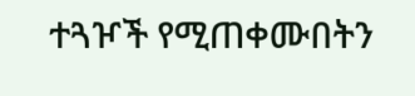ተጓዦች የሚጠቀሙበትን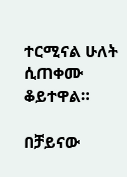ተርሚናል ሁለት ሲጠቀሙ ቆይተዋል።

በቻይናው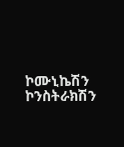ኮሙኒኬሽን ኮንስትራክሽን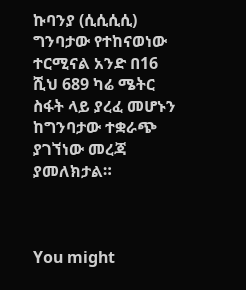ኩባንያ (ሲሲሲሲ) ግንባታው የተከናወነው ተርሚናል አንድ በ16 ሺህ 689 ካሬ ሜትር ስፋት ላይ ያረፈ መሆኑን ከግንባታው ተቋራጭ ያገኘነው መረጃ ያመለክታል።



You might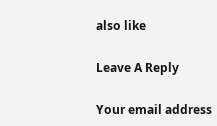also like

Leave A Reply

Your email address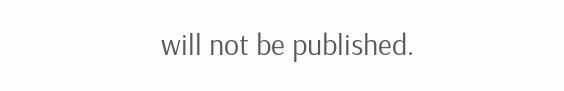will not be published.